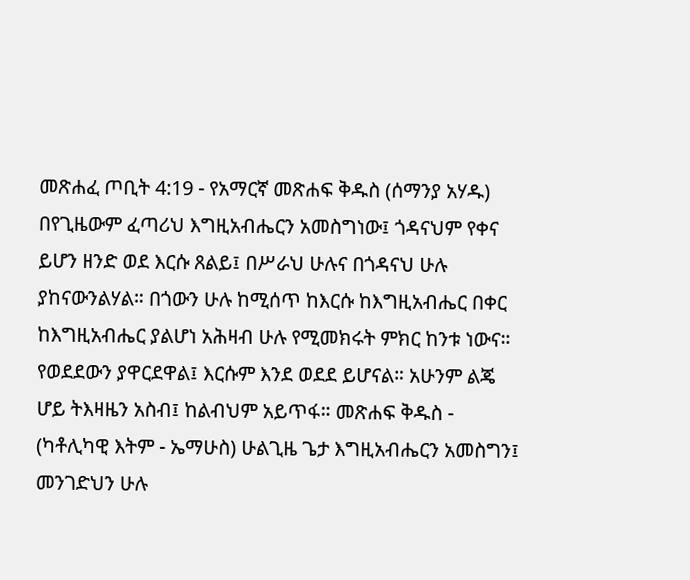መጽሐፈ ጦቢት 4:19 - የአማርኛ መጽሐፍ ቅዱስ (ሰማንያ አሃዱ) በየጊዜውም ፈጣሪህ እግዚአብሔርን አመስግነው፤ ጎዳናህም የቀና ይሆን ዘንድ ወደ እርሱ ጸልይ፤ በሥራህ ሁሉና በጎዳናህ ሁሉ ያከናውንልሃል። በጎውን ሁሉ ከሚሰጥ ከእርሱ ከእግዚአብሔር በቀር ከእግዚአብሔር ያልሆነ አሕዛብ ሁሉ የሚመክሩት ምክር ከንቱ ነውና። የወደደውን ያዋርደዋል፤ እርሱም እንደ ወደደ ይሆናል። አሁንም ልጄ ሆይ ትእዛዜን አስብ፤ ከልብህም አይጥፋ። መጽሐፍ ቅዱስ - (ካቶሊካዊ እትም - ኤማሁስ) ሁልጊዜ ጌታ እግዚአብሔርን አመስግን፤ መንገድህን ሁሉ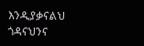እንዲያቃናልህ ጎዳናህንና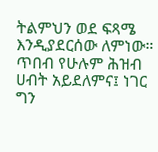ትልምህን ወደ ፍጻሜ እንዲያደርሰው ለምነው። ጥበብ የሁሉም ሕዝብ ሀብት አይደለምና፤ ነገር ግን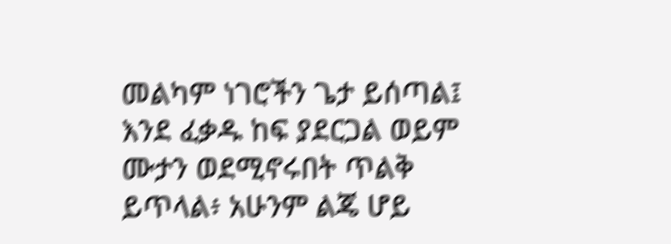መልካም ነገሮችን ጌታ ይሰጣል፤ እንደ ፈቃዱ ከፍ ያደርጋል ወይም ሙታን ወደሚኖሩበት ጥልቅ ይጥላል፥ አሁንም ልጄ ሆይ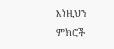እነዚህን ምክሮች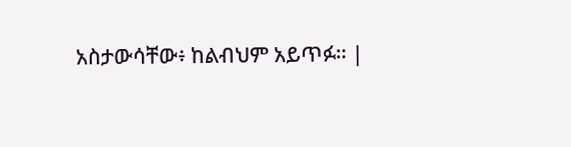አስታውሳቸው፥ ከልብህም አይጥፉ። |